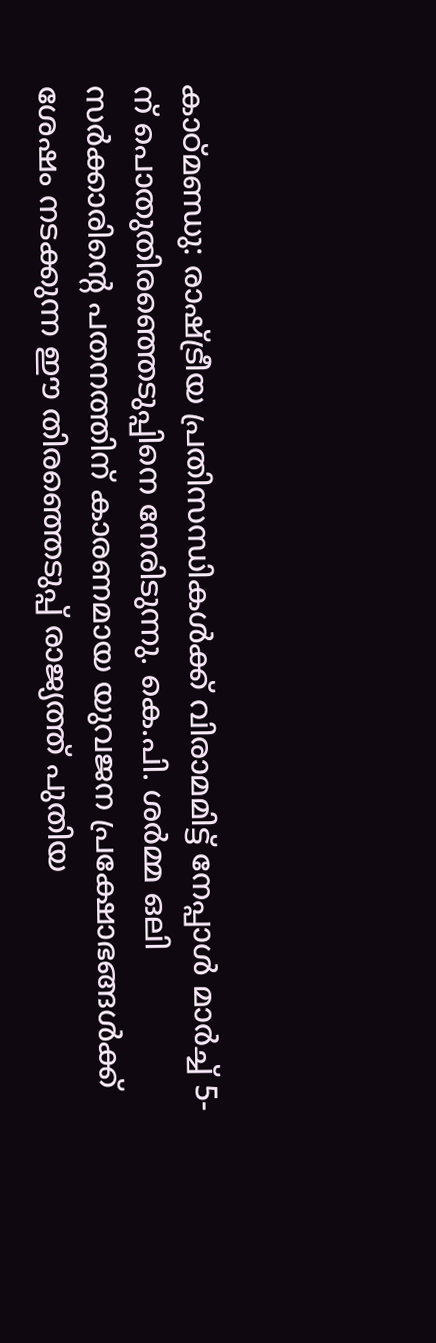കാഠ്മണ്ഡു: രാഷ്ട്രീയ പ്രതിസന്ധികൾക്ക് വിരാമമിട്ട് നേപ്പാൾ മാർച്ച് 5-ന് പൊതുതിരഞ്ഞെടുപ്പിനെ നേരിടുന്നു. കെ.പി. ശർമ്മ ഒലി സർക്കാരിന്റെ പതനത്തിന് കാരണമായ യുവജന പ്രക്ഷോഭങ്ങൾക്ക് ശേഷം നടക്കുന്ന ഈ തിരഞ്ഞെടുപ്പ് രാജ്യത്ത് പുതിയ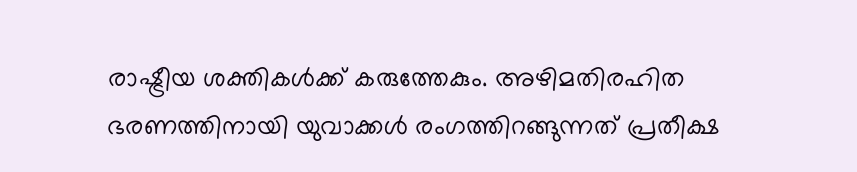രാഷ്ട്രീയ ശക്തികൾക്ക് കരുത്തേകും. അഴിമതിരഹിത ഭരണത്തിനായി യുവാക്കൾ രംഗത്തിറങ്ങുന്നത് പ്രതീക്ഷ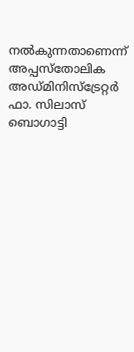നൽകുന്നതാണെന്ന് അപ്പസ്തോലിക അഡ്മിനിസ്ട്രേറ്റർ ഫാ. സിലാസ് ബൊഗാട്ടി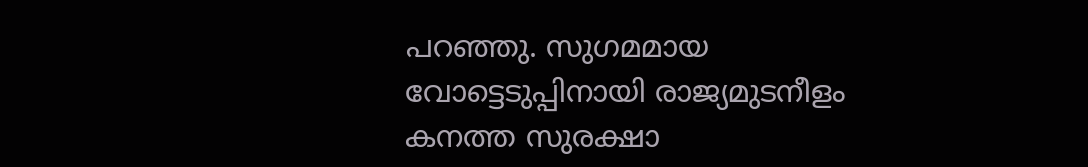പറഞ്ഞു. സുഗമമായ വോട്ടെടുപ്പിനായി രാജ്യമുടനീളം കനത്ത സുരക്ഷാ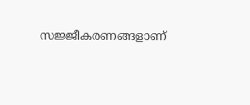സജ്ജീകരണങ്ങളാണ്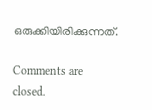ഒരുക്കിയിരിക്കുന്നത്.

Comments are closed.